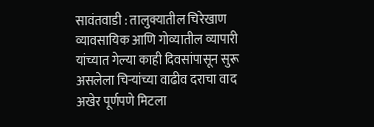सावंतवाडी : तालुक्यातील चिरेखाण व्यावसायिक आणि गोव्यातील व्यापारी यांच्यात गेल्या काही दिवसांपासून सुरू असलेला चिऱ्यांच्या वाढीव दराचा वाद अखेर पूर्णपणे मिटला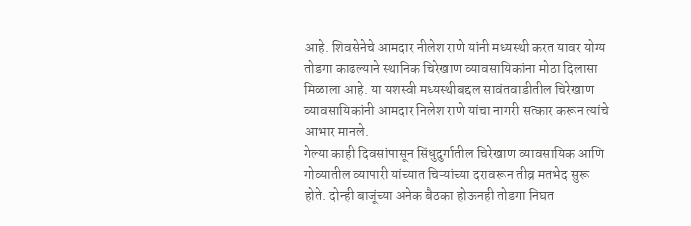आहे. शिवसेनेचे आमदार नीलेश राणे यांनी मध्यस्थी करत यावर योग्य तोडगा काढल्याने स्थानिक चिरेखाण व्यावसायिकांना मोठा दिलासा मिळाला आहे. या यशस्वी मध्यस्थीबद्दल सावंतवाडीतील चिरेखाण व्यावसायिकांनी आमदार निलेश राणे यांचा नागरी सत्कार करून त्यांचे आभार मानले.
गेल्या काही दिवसांपासून सिंधुदुर्गातील चिरेखाण व्यावसायिक आणि गोव्यातील व्यापारी यांच्यात चिऱ्यांच्या दरावरून तीव्र मतभेद सुरू होते. दोन्ही बाजूंच्या अनेक बैठका होऊनही तोडगा निघत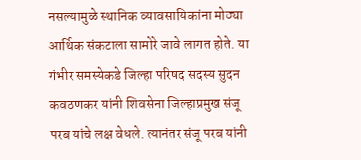नसल्यामुळे स्थानिक व्यावसायिकांना मोठ्या आर्थिक संकटाला सामोरे जावे लागत होते. या गंभीर समस्येकडे जिल्हा परिषद सदस्य सुदन कवठणकर यांनी शिवसेना जिल्हाप्रमुख संजू परब यांचे लक्ष वेधले. त्यानंतर संजू परब यांनी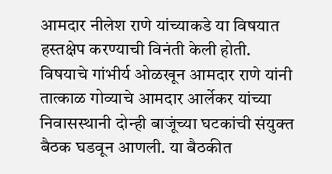आमदार नीलेश राणे यांच्याकडे या विषयात हस्तक्षेप करण्याची विनंती केली होती.
विषयाचे गांभीर्य ओळखून आमदार राणे यांनी तात्काळ गोव्याचे आमदार आर्लेकर यांच्या निवासस्थानी दोन्ही बाजूंच्या घटकांची संयुक्त बैठक घडवून आणली. या बैठकीत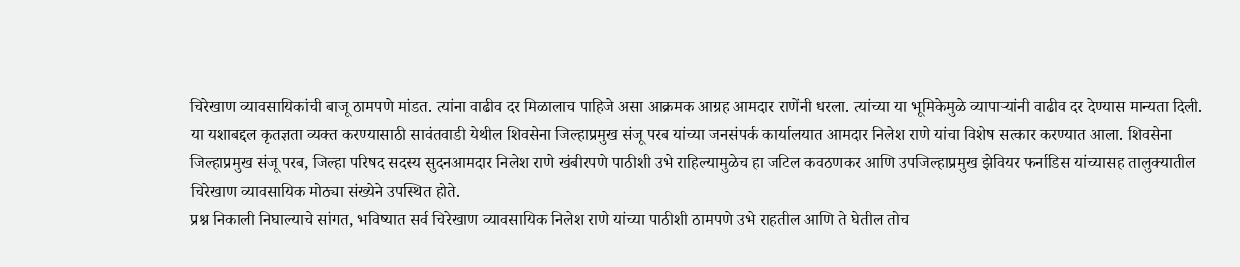चिरेखाण व्यावसायिकांची बाजू ठामपणे मांडत. त्यांना वाढीव दर मिळालाच पाहिजे असा आक्रमक आग्रह आमदार राणेंनी धरला. त्यांच्या या भूमिकेमुळे व्यापाऱ्यांनी वाढीव दर देण्यास मान्यता दिली.
या यशाबद्दल कृतज्ञता व्यक्त करण्यासाठी सावंतवाडी येथील शिवसेना जिल्हाप्रमुख संजू परब यांच्या जनसंपर्क कार्यालयात आमदार निलेश राणे यांचा विशेष सत्कार करण्यात आला. शिवसेना जिल्हाप्रमुख संजू परब, जिल्हा परिषद सदस्य सुदनआमदार निलेश राणे खंबीरपणे पाठीशी उभे राहिल्यामुळेच हा जटिल कवठणकर आणि उपजिल्हाप्रमुख झेवियर फर्नाडिस यांच्यासह तालुक्यातील चिरेखाण व्यावसायिक मोठ्या संख्येने उपस्थित होते.
प्रश्न निकाली निघाल्याचे सांगत, भविष्यात सर्व चिरेखाण व्यावसायिक निलेश राणे यांच्या पाठीशी ठामपणे उभे राहतील आणि ते घेतील तोच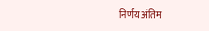निर्णय अंतिम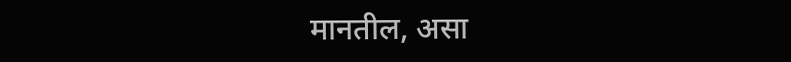मानतील, असा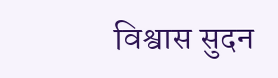विश्वास सुदन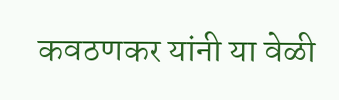कवठणकर यांनी या वेळी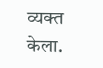व्यक्त केला.